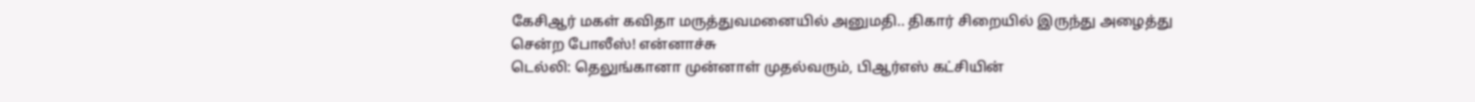கேசிஆர் மகள் கவிதா மருத்துவமனையில் அனுமதி.. திகார் சிறையில் இருந்து அழைத்து சென்ற போலீஸ்! என்னாச்சு
டெல்லி: தெலுங்கானா முன்னாள் முதல்வரும், பிஆர்எஸ் கட்சியின்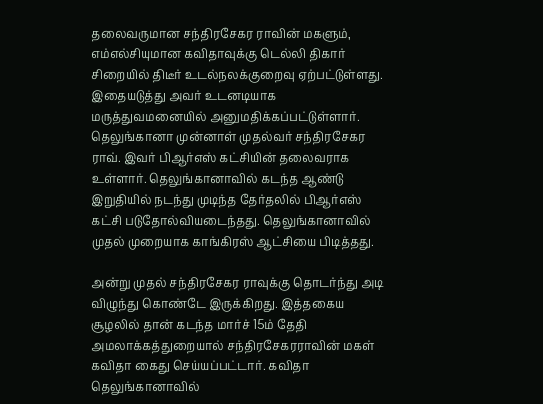தலைவருமான சந்திரசேகர ராவின் மகளும், எம்எல்சியுமான கவிதாவுக்கு டெல்லி திகார் சிறையில் திடீர் உடல்நலக்குறைவு ஏற்பட்டுள்ளது. இதையடுத்து அவர் உடனடியாக மருத்துவமனையில் அனுமதிக்கப்பட்டுள்ளார்.
தெலுங்கானா முன்னாள் முதல்வர் சந்திரசேகர ராவ். இவர் பிஆர்எஸ் கட்சியின் தலைவராக உள்ளார். தெலுங்கானாவில் கடந்த ஆண்டு இறுதியில் நடந்து முடிந்த தேர்தலில் பிஆர்எஸ் கட்சி படுதோல்வியடைந்தது. தெலுங்கானாவில் முதல் முறையாக காங்கிரஸ் ஆட்சியை பிடித்தது.

அன்று முதல் சந்திரசேகர ராவுக்கு தொடர்ந்து அடி விழுந்து கொண்டே இருக்கிறது. இத்தகைய சூழலில் தான் கடந்த மார்ச் 15ம் தேதி அமலாக்கத்துறையால் சந்திரசேகரராவின் மகள் கவிதா கைது செய்யப்பட்டார். கவிதா தெலுங்கானாவில்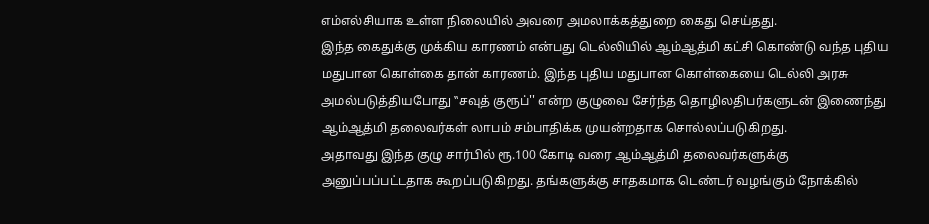எம்எல்சியாக உள்ள நிலையில் அவரை அமலாக்கத்துறை கைது செய்தது.
இந்த கைதுக்கு முக்கிய காரணம் என்பது டெல்லியில் ஆம்ஆத்மி கட்சி கொண்டு வந்த புதிய மதுபான கொள்கை தான் காரணம். இந்த புதிய மதுபான கொள்கையை டெல்லி அரசு அமல்படுத்தியபோது ‛‛சவுத் குரூப்'' என்ற குழுவை சேர்ந்த தொழிலதிபர்களுடன் இணைந்து ஆம்ஆத்மி தலைவர்கள் லாபம் சம்பாதிக்க முயன்றதாக சொல்லப்படுகிறது.
அதாவது இந்த குழு சார்பில் ரூ.100 கோடி வரை ஆம்ஆத்மி தலைவர்களுக்கு அனுப்பப்பட்டதாக கூறப்படுகிறது. தங்களுக்கு சாதகமாக டெண்டர் வழங்கும் நோக்கில்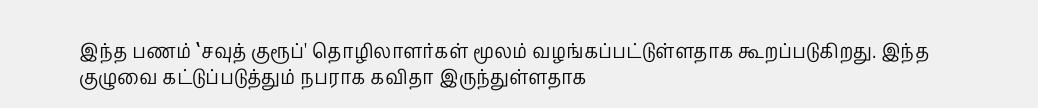இந்த பணம் ‛சவுத் குரூப்' தொழிலாளர்கள் மூலம் வழங்கப்பட்டுள்ளதாக கூறப்படுகிறது. இந்த குழுவை கட்டுப்படுத்தும் நபராக கவிதா இருந்துள்ளதாக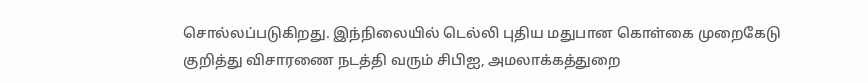சொல்லப்படுகிறது. இந்நிலையில் டெல்லி புதிய மதுபான கொள்கை முறைகேடு குறித்து விசாரணை நடத்தி வரும் சிபிஐ, அமலாக்கத்துறை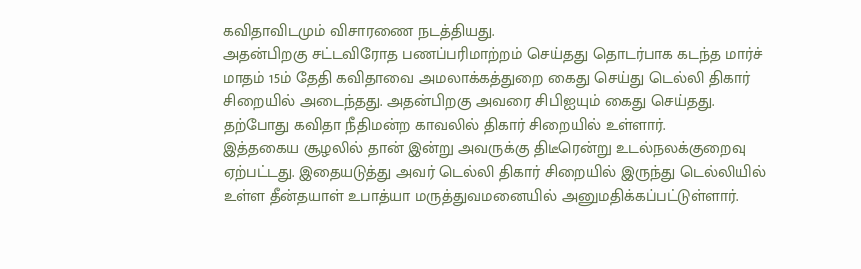கவிதாவிடமும் விசாரணை நடத்தியது.
அதன்பிறகு சட்டவிரோத பணப்பரிமாற்றம் செய்தது தொடர்பாக கடந்த மார்ச் மாதம் 15ம் தேதி கவிதாவை அமலாக்கத்துறை கைது செய்து டெல்லி திகார் சிறையில் அடைந்தது. அதன்பிறகு அவரை சிபிஐயும் கைது செய்தது. தற்போது கவிதா நீதிமன்ற காவலில் திகார் சிறையில் உள்ளார்.
இத்தகைய சூழலில் தான் இன்று அவருக்கு திடீரென்று உடல்நலக்குறைவு ஏற்பட்டது. இதையடுத்து அவர் டெல்லி திகார் சிறையில் இருந்து டெல்லியில் உள்ள தீன்தயாள் உபாத்யா மருத்துவமனையில் அனுமதிக்கப்பட்டுள்ளார்.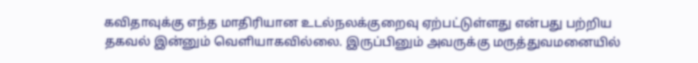கவிதாவுக்கு எந்த மாதிரியான உடல்நலக்குறைவு ஏற்பட்டுள்ளது என்பது பற்றிய தகவல் இன்னும் வெளியாகவில்லை. இருப்பினும் அவருக்கு மருத்துவமனையில்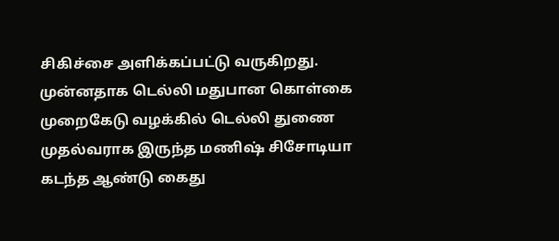சிகிச்சை அளிக்கப்பட்டு வருகிறது.
முன்னதாக டெல்லி மதுபான கொள்கை முறைகேடு வழக்கில் டெல்லி துணை முதல்வராக இருந்த மணிஷ் சிசோடியா கடந்த ஆண்டு கைது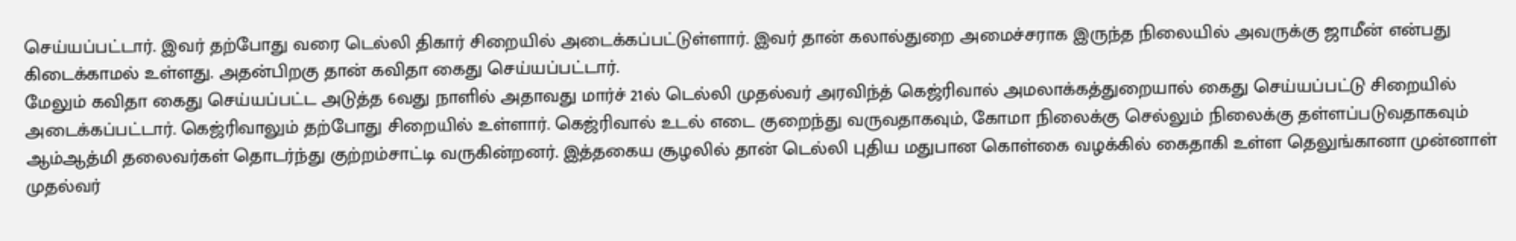செய்யப்பட்டார். இவர் தற்போது வரை டெல்லி திகார் சிறையில் அடைக்கப்பட்டுள்ளார். இவர் தான் கலால்துறை அமைச்சராக இருந்த நிலையில் அவருக்கு ஜாமீன் என்பது கிடைக்காமல் உள்ளது. அதன்பிறகு தான் கவிதா கைது செய்யப்பட்டார்.
மேலும் கவிதா கைது செய்யப்பட்ட அடுத்த 6வது நாளில் அதாவது மார்ச் 21ல் டெல்லி முதல்வர் அரவிந்த் கெஜ்ரிவால் அமலாக்கத்துறையால் கைது செய்யப்பட்டு சிறையில் அடைக்கப்பட்டார். கெஜ்ரிவாலும் தற்போது சிறையில் உள்ளார். கெஜ்ரிவால் உடல் எடை குறைந்து வருவதாகவும், கோமா நிலைக்கு செல்லும் நிலைக்கு தள்ளப்படுவதாகவும் ஆம்ஆத்மி தலைவர்கள் தொடர்ந்து குற்றம்சாட்டி வருகின்றனர். இத்தகைய சூழலில் தான் டெல்லி புதிய மதுபான கொள்கை வழக்கில் கைதாகி உள்ள தெலுங்கானா முன்னாள் முதல்வர்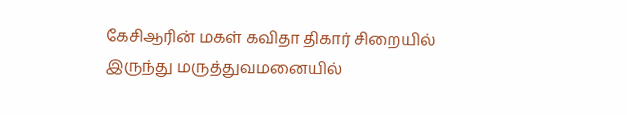கேசிஆரின் மகள் கவிதா திகார் சிறையில் இருந்து மருத்துவமனையில்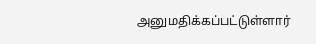அனுமதிக்கப்பட்டுள்ளார்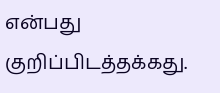என்பது குறிப்பிடத்தக்கது.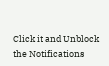Click it and Unblock the Notifications